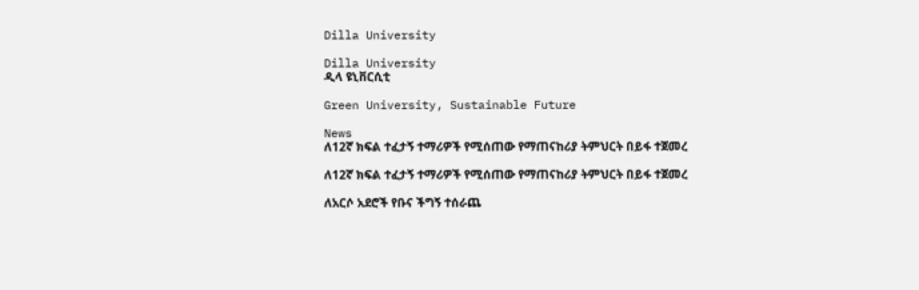Dilla University

Dilla University
ዲላ ዩኒቨርሲቲ

Green University, Sustainable Future

News
ለ12ኛ ክፍል ተፈታኝ ተማሪዎች የሚሰጠው የማጠናከሪያ ትምህርት በይፋ ተጀመረ

ለ12ኛ ክፍል ተፈታኝ ተማሪዎች የሚሰጠው የማጠናከሪያ ትምህርት በይፋ ተጀመረ

ለአርሶ አደሮች የቡና ችግኝ ተሰራጨ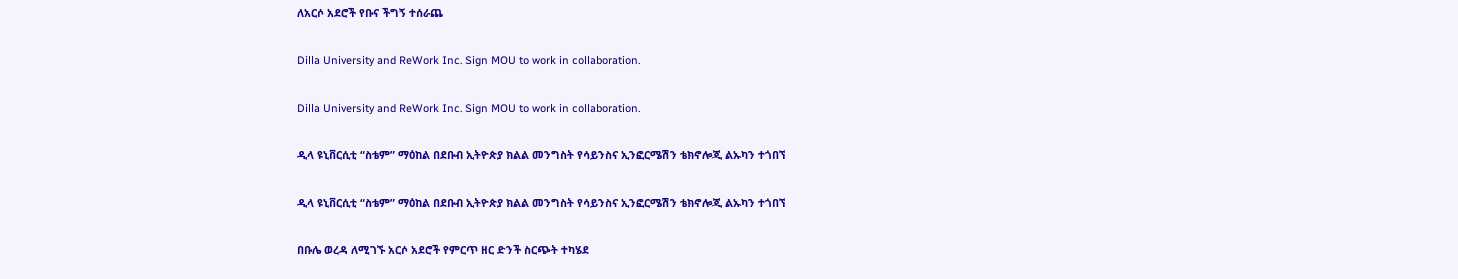ለአርሶ አደሮች የቡና ችግኝ ተሰራጨ

Dilla University and ReWork Inc. Sign MOU to work in collaboration.

Dilla University and ReWork Inc. Sign MOU to work in collaboration.

ዲላ ዩኒቨርሲቲ “ስቴም” ማዕከል በደቡብ ኢትዮጵያ ክልል መንግስት የሳይንስና ኢንፎርሜሽን ቴክኖሎጂ ልኡካን ተጎበኘ

ዲላ ዩኒቨርሲቲ “ስቴም” ማዕከል በደቡብ ኢትዮጵያ ክልል መንግስት የሳይንስና ኢንፎርሜሽን ቴክኖሎጂ ልኡካን ተጎበኘ

በቡሌ ወረዳ ለሚገኙ አርሶ አደሮች የምርጥ ዘር ድንች ስርጭት ተካሄደ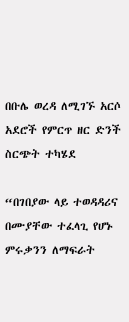በቡሌ ወረዳ ለሚገኙ አርሶ አደሮች የምርጥ ዘር ድንች ስርጭት ተካሄደ

“በገበያው ላይ ተወዳዳሪና በሙያቸው ተፈላጊ የሆኑ ምሩቃንን ለማፍራት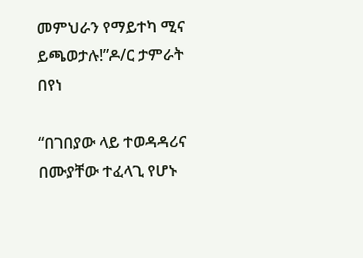መምህራን የማይተካ ሚና ይጫወታሉ!”ዶ/ር ታምራት በየነ

“በገበያው ላይ ተወዳዳሪና በሙያቸው ተፈላጊ የሆኑ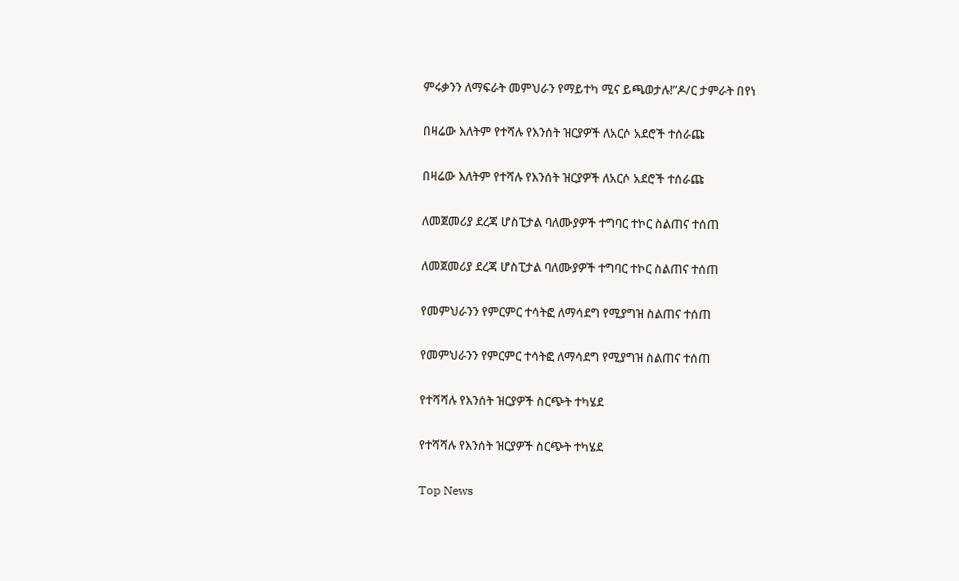ምሩቃንን ለማፍራት መምህራን የማይተካ ሚና ይጫወታሉ!”ዶ/ር ታምራት በየነ

በዛሬው እለትም የተሻሉ የእንሰት ዝርያዎች ለአርሶ አደሮች ተሰራጩ

በዛሬው እለትም የተሻሉ የእንሰት ዝርያዎች ለአርሶ አደሮች ተሰራጩ

ለመጀመሪያ ደረጃ ሆስፒታል ባለሙያዎች ተግባር ተኮር ስልጠና ተሰጠ

ለመጀመሪያ ደረጃ ሆስፒታል ባለሙያዎች ተግባር ተኮር ስልጠና ተሰጠ

የመምህራንን የምርምር ተሳትፎ ለማሳደግ የሚያግዝ ስልጠና ተሰጠ

የመምህራንን የምርምር ተሳትፎ ለማሳደግ የሚያግዝ ስልጠና ተሰጠ

የተሻሻሉ የእንሰት ዝርያዎች ስርጭት ተካሄደ

የተሻሻሉ የእንሰት ዝርያዎች ስርጭት ተካሄደ

Top News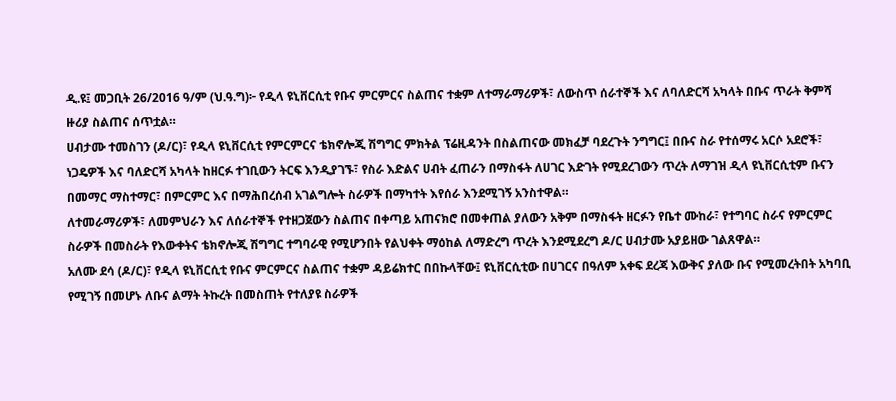ዲ.ዩ፤ መጋቢት 26/2016 ዓ/ም (ህ.ዓ.ግ)፦ የዲላ ዩኒቨርሲቲ የቡና ምርምርና ስልጠና ተቋም ለተማራማሪዎች፣ ለውስጥ ሰራተኞች እና ለባለድርሻ አካላት በቡና ጥራት ቅምሻ ዙሪያ ስልጠና ሰጥቷል።
ሀብታሙ ተመስገን (ዶ/ር)፣ የዲላ ዩኒቨርሲቲ የምርምርና ቴክኖሎጂ ሽግግር ምክትል ፕሬዚዳንት በስልጠናው መክፈቻ ባደረጉት ንግግር፤ በቡና ስራ የተሰማሩ አርሶ አደሮች፣ ነጋዴዎች እና ባለድርሻ አካላት ከዘርፉ ተገቢውን ትርፍ እንዲያገኙ፣ የስራ እድልና ሀብት ፈጠራን በማስፋት ለሀገር እድገት የሚደረገውን ጥረት ለማገዝ ዲላ ዩኒቨርሲቲም ቡናን በመማር ማስተማር፣ በምርምር እና በማሕበረሰብ አገልግሎት ስራዎች በማካተት እየሰራ እንደሚገኝ አንስተዋል።
ለተመራማሪዎች፣ ለመምህራን እና ለሰራተኞች የተዘጋጀውን ስልጠና በቀጣይ አጠናክሮ በመቀጠል ያለውን አቅም በማስፋት ዘርፉን የቤተ ሙከራ፣ የተግባር ስራና የምርምር ስራዎች በመስራት የእውቀትና ቴክኖሎጂ ሽግግር ተግባራዊ የሚሆንበት የልህቀት ማዕከል ለማድረግ ጥረት እንደሚደረግ ዶ/ር ሀብታሙ አያይዘው ገልጸዋል።
አለሙ ደሳ (ዶ/ር)፣ የዲላ ዩኒቨርሲቲ የቡና ምርምርና ስልጠና ተቋም ዳይሬክተር በበኩላቸው፤ ዩኒቨርሲቲው በሀገርና በዓለም አቀፍ ደረጃ እውቅና ያለው ቡና የሚመረትበት አካባቢ የሚገኝ በመሆኑ ለቡና ልማት ትኩረት በመስጠት የተለያዩ ስራዎች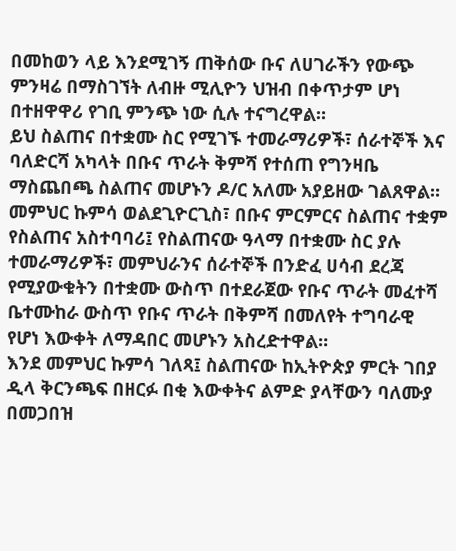በመከወን ላይ እንደሚገኝ ጠቅሰው ቡና ለሀገራችን የውጭ ምንዛሬ በማስገኘት ለብዙ ሚሊዮን ህዝብ በቀጥታም ሆነ በተዘዋዋሪ የገቢ ምንጭ ነው ሲሉ ተናግረዋል።
ይህ ስልጠና በተቋሙ ስር የሚገኙ ተመራማሪዎች፣ ሰራተኞች እና ባለድርሻ አካላት በቡና ጥራት ቅምሻ የተሰጠ የግንዛቤ ማስጨበጫ ስልጠና መሆኑን ዶ/ር አለሙ አያይዘው ገልጸዋል።
መምህር ኩምሳ ወልደጊዮርጊስ፣ በቡና ምርምርና ስልጠና ተቋም የስልጠና አስተባባሪ፤ የስልጠናው ዓላማ በተቋሙ ስር ያሉ ተመራማሪዎች፣ መምህራንና ሰራተኞች በንድፈ ሀሳብ ደረጃ የሚያውቁትን በተቋሙ ውስጥ በተደራጀው የቡና ጥራት መፈተሻ ቤተሙከራ ውስጥ የቡና ጥራት በቅምሻ በመለየት ተግባራዊ የሆነ እውቀት ለማዳበር መሆኑን አስረድተዋል።
እንደ መምህር ኩምሳ ገለጻ፤ ስልጠናው ከኢትዮጵያ ምርት ገበያ ዲላ ቅርንጫፍ በዘርፉ በቂ እውቀትና ልምድ ያላቸውን ባለሙያ በመጋበዝ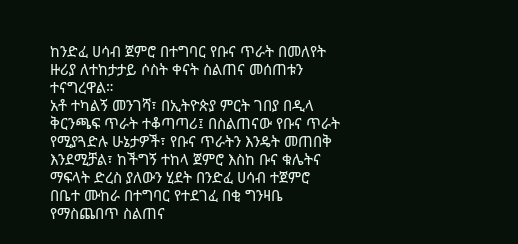ከንድፈ ሀሳብ ጀምሮ በተግባር የቡና ጥራት በመለየት ዙሪያ ለተከታታይ ሶስት ቀናት ስልጠና መሰጠቱን ተናግረዋል።
አቶ ተካልኝ መንገሻ፣ በኢትዮጵያ ምርት ገበያ በዲላ ቅርንጫፍ ጥራት ተቆጣጣሪ፤ በስልጠናው የቡና ጥራት የሚያጓድሉ ሁኔታዎች፣ የቡና ጥራትን እንዴት መጠበቅ እንደሚቻል፣ ከችግኝ ተከላ ጀምሮ እስከ ቡና ቁሌትና ማፍላት ድረስ ያለውን ሂደት በንድፈ ሀሳብ ተጀምሮ በቤተ ሙከራ በተግባር የተደገፈ በቂ ግንዛቤ የማስጨበጥ ስልጠና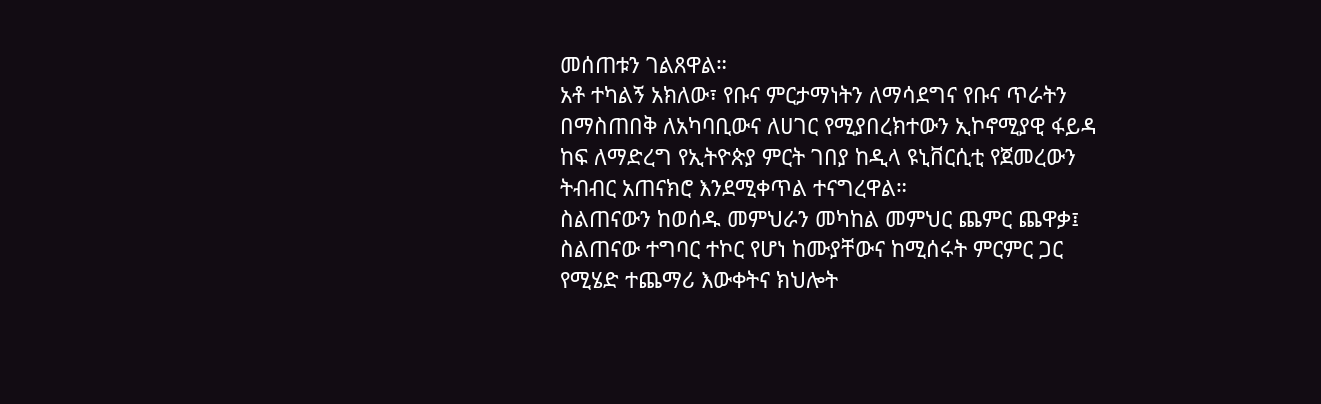መሰጠቱን ገልጸዋል።
አቶ ተካልኝ አክለው፣ የቡና ምርታማነትን ለማሳደግና የቡና ጥራትን በማስጠበቅ ለአካባቢውና ለሀገር የሚያበረክተውን ኢኮኖሚያዊ ፋይዳ ከፍ ለማድረግ የኢትዮጵያ ምርት ገበያ ከዲላ ዩኒቨርሲቲ የጀመረውን ትብብር አጠናክሮ እንደሚቀጥል ተናግረዋል።
ስልጠናውን ከወሰዱ መምህራን መካከል መምህር ጨምር ጨዋቃ፤ ስልጠናው ተግባር ተኮር የሆነ ከሙያቸውና ከሚሰሩት ምርምር ጋር የሚሄድ ተጨማሪ እውቀትና ክህሎት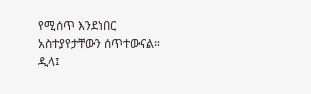የሚሰጥ እንደነበር አስተያየታቸውን ሰጥተውናል።
ዲላ፤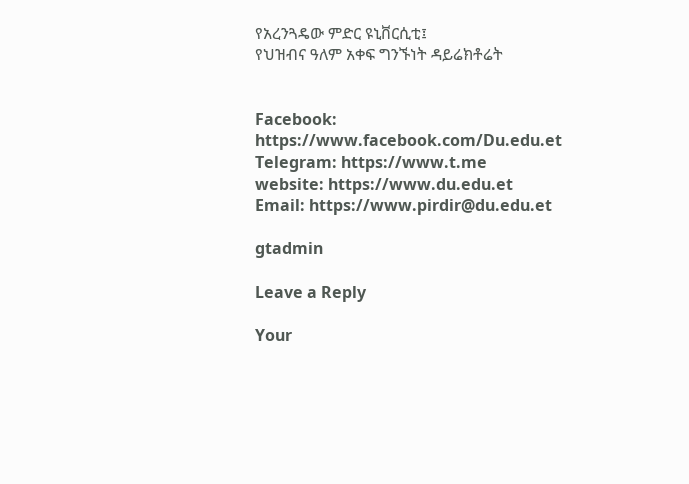የአረንጓዴው ምድር ዩኒቨርሲቲ፤
የህዝብና ዓለም አቀፍ ግንኙነት ዳይሬክቶሬት


Facebook:
https://www.facebook.com/Du.edu.et
Telegram: https://www.t.me
website: https://www.du.edu.et
Email: https://www.pirdir@du.edu.et

gtadmin

Leave a Reply

Your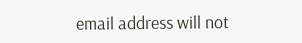email address will not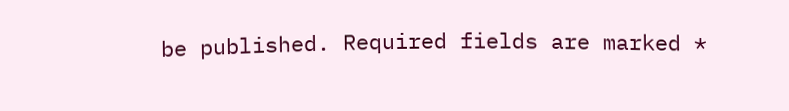be published. Required fields are marked *